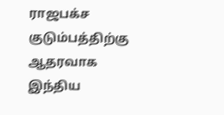ராஜபக்ச குடும்பத்திற்கு ஆதரவாக இந்திய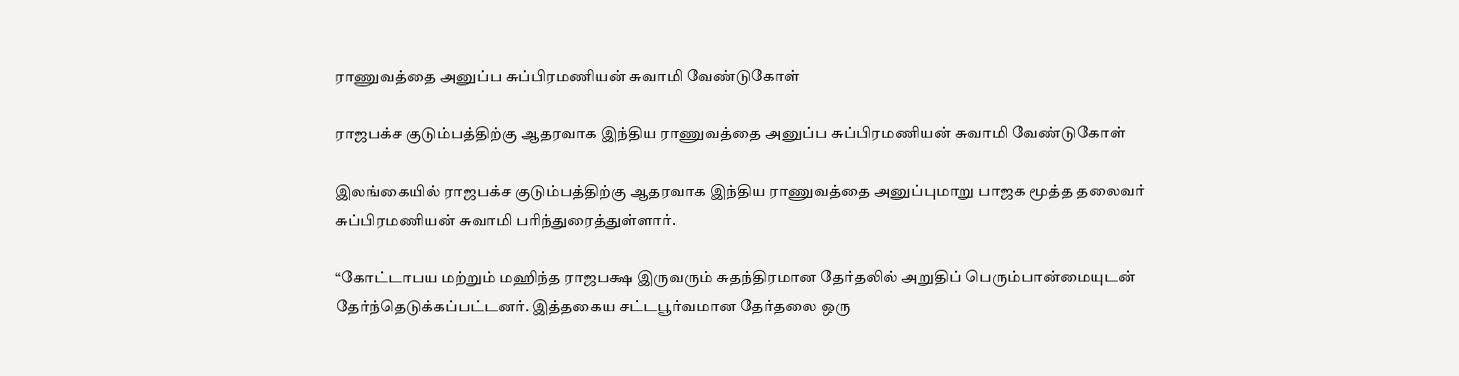ராணுவத்தை அனுப்ப சுப்பிரமணியன் சுவாமி வேண்டுகோள்

ராஜபக்ச குடும்பத்திற்கு ஆதரவாக இந்திய ராணுவத்தை அனுப்ப சுப்பிரமணியன் சுவாமி வேண்டுகோள்

இலங்கையில் ராஜபக்ச குடும்பத்திற்கு ஆதரவாக இந்திய ராணுவத்தை அனுப்புமாறு பாஜக மூத்த தலைவர் சுப்பிரமணியன் சுவாமி பரிந்துரைத்துள்ளார்.

“கோட்டாபய மற்றும் மஹிந்த ராஜபக்ஷ இருவரும் சுதந்திரமான தேர்தலில் அறுதிப் பெரும்பான்மையுடன் தேர்ந்தெடுக்கப்பட்டனர். இத்தகைய சட்டபூர்வமான தேர்தலை ஒரு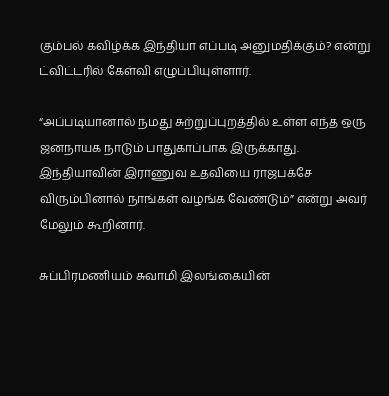கும்பல் கவிழ்க்க இந்தியா எப்படி அனுமதிக்கும்? என்று ட்விட்டரில் கேள்வி எழுப்பியுள்ளார்.

“அப்படியானால் நமது சுற்றுப்புறத்தில் உள்ள எந்த ஒரு ஜனநாயக நாடும் பாதுகாப்பாக இருக்காது. இந்தியாவின் இராணுவ உதவியை ராஜபக்சே விரும்பினால் நாங்கள் வழங்க வேண்டும்” என்று அவர் மேலும் கூறினார்.

சுப்பிரமணியம் சுவாமி இலங்கையின்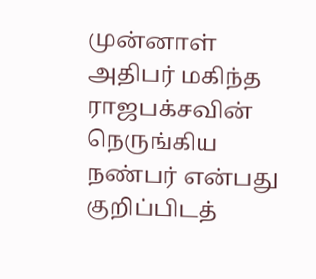முன்னாள் அதிபர் மகிந்த ராஜபக்சவின் நெருங்கிய நண்பர் என்பது குறிப்பிடத்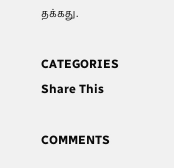தக்கது.

CATEGORIES
Share This

COMMENTS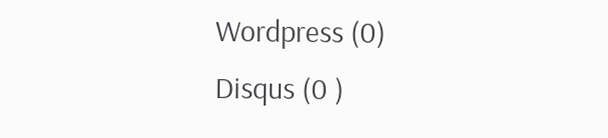Wordpress (0)
Disqus (0 )